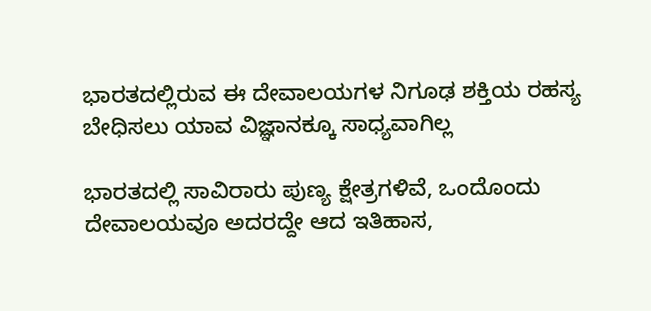ಭಾರತದಲ್ಲಿರುವ ಈ ದೇವಾಲಯಗಳ ನಿಗೂಢ ಶಕ್ತಿಯ ರಹಸ್ಯ ಬೇಧಿಸಲು ಯಾವ ವಿಜ್ಞಾನಕ್ಕೂ ಸಾಧ್ಯವಾಗಿಲ್ಲ

ಭಾರತದಲ್ಲಿ ಸಾವಿರಾರು ಪುಣ್ಯ ಕ್ಷೇತ್ರಗಳಿವೆ, ಒಂದೊಂದು ದೇವಾಲಯವೂ ಅದರದ್ದೇ ಆದ ಇತಿಹಾಸ,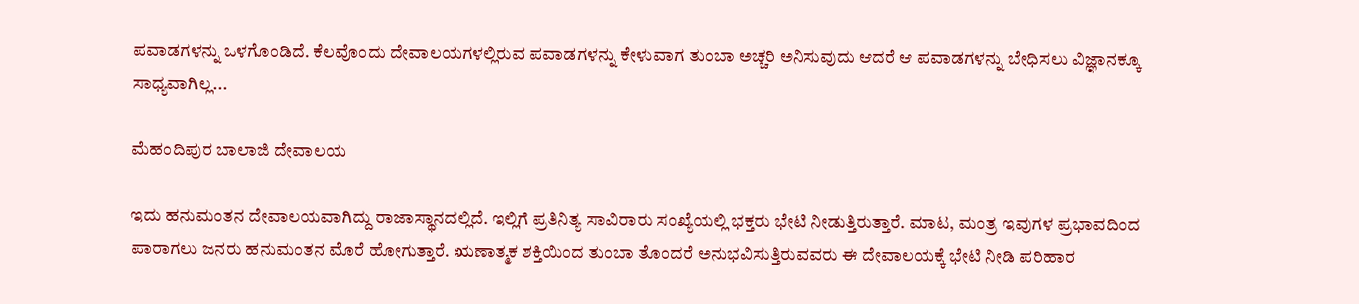ಪವಾಡಗಳನ್ನು ಒಳಗೊಂಡಿದೆ. ಕೆಲವೊಂದು ದೇವಾಲಯಗಳಲ್ಲಿರುವ ಪವಾಡಗಳನ್ನು ಕೇಳುವಾಗ ತುಂಬಾ ಅಚ್ಚರಿ ಅನಿಸುವುದು ಆದರೆ ಆ ಪವಾಡಗಳನ್ನು ಬೇಧಿಸಲು ವಿಜ್ಞಾನಕ್ಕೂ ಸಾಧ್ಯವಾಗಿಲ್ಲ...

ಮೆಹಂದಿಪುರ ಬಾಲಾಜಿ ದೇವಾಲಯ

ಇದು ಹನುಮಂತನ ದೇವಾಲಯವಾಗಿದ್ದು ರಾಜಾಸ್ಥಾನದಲ್ಲಿದೆ. ಇಲ್ಲಿಗೆ ಪ್ರತಿನಿತ್ಯ ಸಾವಿರಾರು ಸಂಖ್ಯೆಯಲ್ಲಿ ಭಕ್ತರು ಭೇಟಿ ನೀಡುತ್ತಿರುತ್ತಾರೆ. ಮಾಟ, ಮಂತ್ರ ಇವುಗಳ ಪ್ರಭಾವದಿಂದ ಪಾರಾಗಲು ಜನರು ಹನುಮಂತನ ಮೊರೆ ಹೋಗುತ್ತಾರೆ. ಋಣಾತ್ಮಕ ಶಕ್ತಿಯಿಂದ ತುಂಬಾ ತೊಂದರೆ ಅನುಭವಿಸುತ್ತಿರುವವರು ಈ ದೇವಾಲಯಕ್ಕೆ ಭೇಟಿ ನೀಡಿ ಪರಿಹಾರ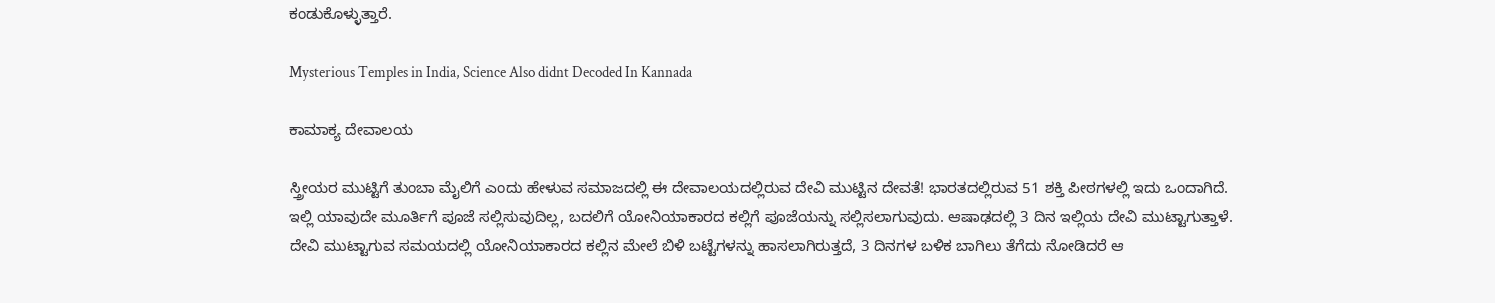ಕಂಡುಕೊಳ್ಳುತ್ತಾರೆ.

Mysterious Temples in India, Science Also didnt Decoded In Kannada

ಕಾಮಾಕ್ಯ ದೇವಾಲಯ

ಸ್ತ್ರೀಯರ ಮುಟ್ಟಿಗೆ ತುಂಬಾ ಮೈಲಿಗೆ ಎಂದು ಹೇಳುವ ಸಮಾಜದಲ್ಲಿ ಈ ದೇವಾಲಯದಲ್ಲಿರುವ ದೇವಿ ಮುಟ್ಟಿನ ದೇವತೆ! ಭಾರತದಲ್ಲಿರುವ 51 ಶಕ್ತಿ ಪೀಠಗಳಲ್ಲಿ ಇದು ಒಂದಾಗಿದೆ. ಇಲ್ಲಿ ಯಾವುದೇ ಮೂರ್ತಿಗೆ ಪೂಜೆ ಸಲ್ಲಿಸುವುದಿಲ್ಲ, ಬದಲಿಗೆ ಯೋನಿಯಾಕಾರದ ಕಲ್ಲಿಗೆ ಪೂಜೆಯನ್ನು ಸಲ್ಲಿಸಲಾಗುವುದು. ಆಷಾಢದಲ್ಲಿ 3 ದಿನ ಇಲ್ಲಿಯ ದೇವಿ ಮುಟ್ಟಾಗುತ್ತಾಳೆ. ದೇವಿ ಮುಟ್ಟಾಗುವ ಸಮಯದಲ್ಲಿ ಯೋನಿಯಾಕಾರದ ಕಲ್ಲಿನ ಮೇಲೆ ಬಿಳಿ ಬಟ್ಟೆಗಳನ್ನು ಹಾಸಲಾಗಿರುತ್ತದೆ, 3 ದಿನಗಳ ಬಳಿಕ ಬಾಗಿಲು ತೆಗೆದು ನೋಡಿದರೆ ಆ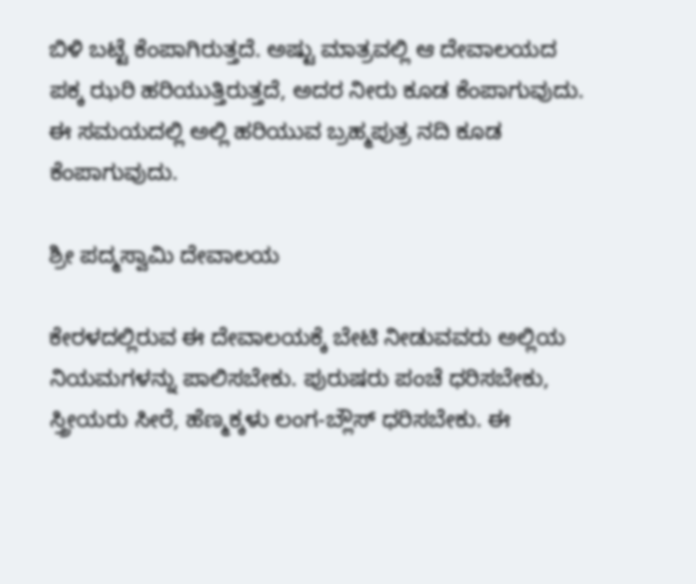ಬಿಳಿ ಬಟ್ಟೆ ಕೆಂಪಾಗಿರುತ್ತದೆ. ಅಷ್ಟು ಮಾತ್ರವಲ್ಲಿ ಆ ದೇವಾಲಯದ ಪಕ್ಕ ಝರಿ ಹರಿಯುತ್ತಿರುತ್ತದೆ, ಅದರ ನೀರು ಕೂಡ ಕೆಂಪಾಗುವುದು. ಈ ಸಮಯದಲ್ಲಿ ಅಲ್ಲಿ ಹರಿಯುವ ಬ್ರಹ್ಮಪುತ್ರ ನದಿ ಕೂಡ ಕೆಂಪಾಗುವುದು.

ಶ್ರೀ ಪದ್ಮಸ್ವಾಮಿ ದೇವಾಲಯ

ಕೇರಳದಲ್ಲಿರುವ ಈ ದೇವಾಲಯಕ್ಕೆ ಬೇಟಿ ನೀಡುವವರು ಅಲ್ಲಿಯ ನಿಯಮಗಳನ್ನು ಪಾಲಿಸಬೇಕು. ಪುರುಷರು ಪಂಚೆ ಧರಿಸಬೇಕು, ಸ್ತ್ರೀಯರು ಸೀರೆ, ಹೆಣ್ಮಕ್ಕಳು ಲಂಗ-ಬ್ಲೌಸ್ ಧರಿಸಬೇಕು. ಈ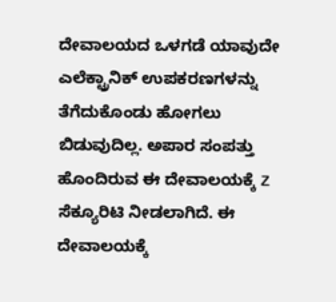ದೇವಾಲಯದ ಒಳಗಡೆ ಯಾವುದೇ ಎಲೆಕ್ಟ್ರಾನಿಕ್ ಉಪಕರಣಗಳನ್ನು ತೆಗೆದುಕೊಂಡು ಹೋಗಲು ಬಿಡುವುದಿಲ್ಲ. ಅಪಾರ ಸಂಪತ್ತು ಹೊಂದಿರುವ ಈ ದೇವಾಲಯಕ್ಕೆ Z ಸೆಕ್ಯೂರಿಟಿ ನೀಡಲಾಗಿದೆ. ಈ ದೇವಾಲಯಕ್ಕೆ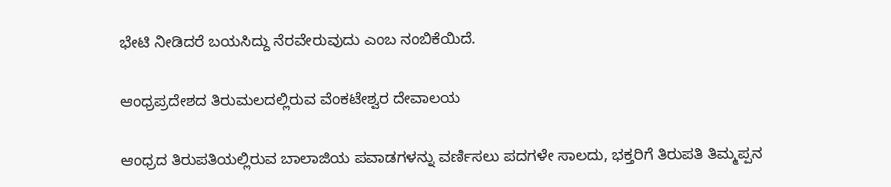ಭೇಟಿ ನೀಡಿದರೆ ಬಯಸಿದ್ದು ನೆರವೇರುವುದು ಎಂಬ ನಂಬಿಕೆಯಿದೆ.

ಆಂಧ್ರಪ್ರದೇಶದ ತಿರುಮಲದಲ್ಲಿರುವ ವೆಂಕಟೇಶ್ವರ ದೇವಾಲಯ

ಆಂಧ್ರದ ತಿರುಪತಿಯಲ್ಲಿರುವ ಬಾಲಾಜಿಯ ಪವಾಡಗಳನ್ನು ವರ್ಣಿಸಲು ಪದಗಳೇ ಸಾಲದು, ಭಕ್ತರಿಗೆ ತಿರುಪತಿ ತಿಮ್ಮಪ್ಪನ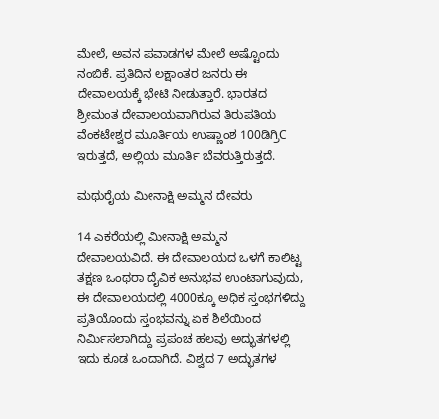ಮೇಲೆ, ಅವನ ಪವಾಡಗಳ ಮೇಲೆ ಅಷ್ಟೊಂದು ನಂಬಿಕೆ. ಪ್ರತಿದಿನ ಲಕ್ಷಾಂತರ ಜನರು ಈ ದೇವಾಲಯಕ್ಕೆ ಭೇಟಿ ನೀಡುತ್ತಾರೆ. ಭಾರತದ ಶ್ರೀಮಂತ ದೇವಾಲಯವಾಗಿರುವ ತಿರುಪತಿಯ ವೆಂಕಟೇಶ್ವರ ಮೂರ್ತಿಯ ಉಷ್ಣಾಂಶ 100ಡಿಗ್ರಿC ಇರುತ್ತದೆ, ಅಲ್ಲಿಯ ಮೂರ್ತಿ ಬೆವರುತ್ತಿರುತ್ತದೆ.

ಮಥುರೈಯ ಮೀನಾಕ್ಷಿ ಅಮ್ಮನ ದೇವರು

14 ಎಕರೆಯಲ್ಲಿ ಮೀನಾಕ್ಷಿ ಅಮ್ಮನ ದೇವಾಲಯವಿದೆ. ಈ ದೇವಾಲಯದ ಒಳಗೆ ಕಾಲಿಟ್ಟ ತಕ್ಷಣ ಒಂಥರಾ ದೈವಿಕ ಅನುಭವ ಉಂಟಾಗುವುದು, ಈ ದೇವಾಲಯದಲ್ಲಿ 4000ಕ್ಕೂ ಅಧಿಕ ಸ್ತಂಭಗಳಿದ್ದು ಪ್ರತಿಯೊಂದು ಸ್ತಂಭವನ್ನು ಏಕ ಶಿಲೆಯಿಂದ ನಿರ್ಮಿಸಲಾಗಿದ್ದು ಪ್ರಪಂಚ ಹಲವು ಅದ್ಭುತಗಳಲ್ಲಿ ಇದು ಕೂಡ ಒಂದಾಗಿದೆ. ವಿಶ್ವದ 7 ಅದ್ಭುತಗಳ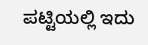ಪಟ್ಟಿಯಲ್ಲಿ ಇದು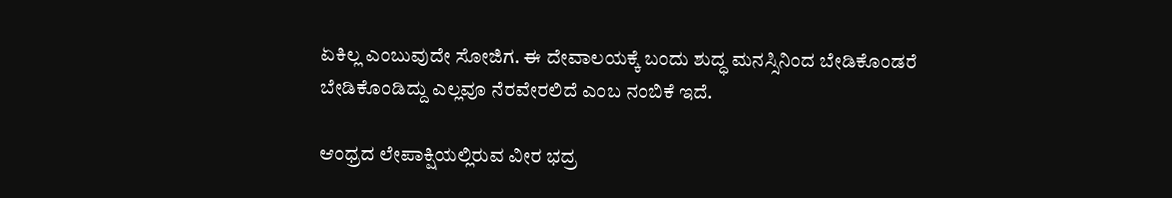ಏಕಿಲ್ಲ ಎಂಬುವುದೇ ಸೋಜಿಗ. ಈ ದೇವಾಲಯಕ್ಕೆ ಬಂದು ಶುದ್ಧ ಮನಸ್ಸಿನಿಂದ ಬೇಡಿಕೊಂಡರೆ ಬೇಡಿಕೊಂಡಿದ್ದು ಎಲ್ಲವೂ ನೆರವೇರಲಿದೆ ಎಂಬ ನಂಬಿಕೆ ಇದೆ.

ಆಂಧ್ರದ ಲೇಪಾಕ್ಷಿಯಲ್ಲಿರುವ ವೀರ ಭದ್ರ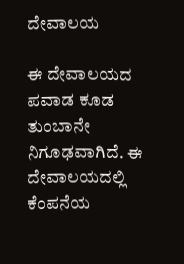ದೇವಾಲಯ

ಈ ದೇವಾಲಯದ ಪವಾಡ ಕೂಡ ತುಂಬಾನೇ ನಿಗೂಢವಾಗಿದೆ. ಈ ದೇವಾಲಯದಲ್ಲಿ ಕೆಂಪನೆಯ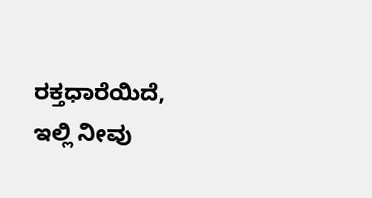ರಕ್ತಧಾರೆಯಿದೆ, ಇಲ್ಲಿ ನೀವು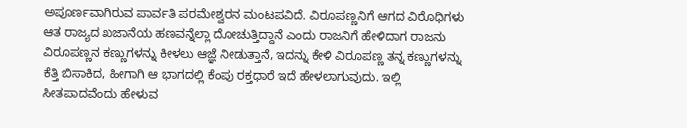ಅಪೂರ್ಣವಾಗಿರುವ ಪಾರ್ವತಿ ಪರಮೇಶ್ವರನ ಮಂಟಪವಿದೆ. ವಿರೂಪಣ್ಣನಿಗೆ ಆಗದ ವಿರೊಧಿಗಳು ಆತ ರಾಜ್ಯದ ಖಜಾನೆಯ ಹಣವನ್ನೆಲ್ಲಾ ದೋಚುತ್ತಿದ್ದಾನೆ ಎಂದು ರಾಜನಿಗೆ ಹೇಳಿದಾಗ ರಾಜನು ವಿರೂಪಣ್ಣನ ಕಣ್ಣುಗಳನ್ನು ಕೀಳಲು ಆಜ್ಞೆ ನೀಡುತ್ತಾನೆ, ಇದನ್ನು ಕೇಳಿ ವಿರೂಪಣ್ಣ ತನ್ನ ಕಣ್ಣುಗಳನ್ನು ಕೆತ್ತಿ ಬಿಸಾಕಿದ, ಹೀಗಾಗಿ ಆ ಭಾಗದಲ್ಲಿ ಕೆಂಪು ರಕ್ತಧಾರೆ ಇದೆ ಹೇಳಲಾಗುವುದು. ಇಲ್ಲಿ ಸೀತಪಾದವೆಂದು ಹೇಳುವ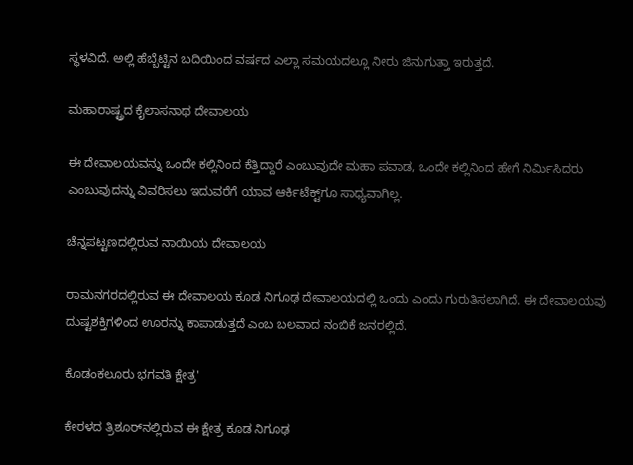ಸ್ಥಳವಿದೆ. ಅಲ್ಲಿ ಹೆಬ್ಬೆಟ್ಟಿನ ಬದಿಯಿಂದ ವರ್ಷದ ಎಲ್ಲಾ ಸಮಯದಲ್ಲೂ ನೀರು ಜಿನುಗುತ್ತಾ ಇರುತ್ತದೆ.

ಮಹಾರಾಷ್ಟ್ರದ ಕೈಲಾಸನಾಥ ದೇವಾಲಯ

ಈ ದೇವಾಲಯವನ್ನು ಒಂದೇ ಕಲ್ಲಿನಿಂದ ಕೆತ್ತಿದ್ದಾರೆ ಎಂಬುವುದೇ ಮಹಾ ಪವಾಡ, ಒಂದೇ ಕಲ್ಲಿನಿಂದ ಹೇಗೆ ನಿರ್ಮಿಸಿದರು ಎಂಬುವುದನ್ನು ವಿವರಿಸಲು ಇದುವರೆಗೆ ಯಾವ ಆರ್ಕಿಟೆಕ್ಟ್‌ಗೂ ಸಾಧ್ಯವಾಗಿಲ್ಲ.

ಚೆನ್ನಪಟ್ಟಣದಲ್ಲಿರುವ ನಾಯಿಯ ದೇವಾಲಯ

ರಾಮನಗರದಲ್ಲಿರುವ ಈ ದೇವಾಲಯ ಕೂಡ ನಿಗೂಢ ದೇವಾಲಯದಲ್ಲಿ ಒಂದು ಎಂದು ಗುರುತಿಸಲಾಗಿದೆ. ಈ ದೇವಾಲಯವು ದುಷ್ಟಶಕ್ತಿಗಳಿಂದ ಊರನ್ನು ಕಾಪಾಡುತ್ತದೆ ಎಂಬ ಬಲವಾದ ನಂಬಿಕೆ ಜನರಲ್ಲಿದೆ.

ಕೊಡಂಕಲೂರು ಭಗವತಿ ಕ್ಷೇತ್ರ'

ಕೇರಳದ ತ್ರಿಶೂರ್‌ನಲ್ಲಿರುವ ಈ ಕ್ಷೇತ್ರ ಕೂಡ ನಿಗೂಢ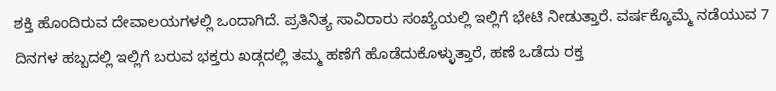ಶಕ್ತಿ ಹೊಂದಿರುವ ದೇವಾಲಯಗಳಲ್ಲಿ ಒಂದಾಗಿದೆ. ಪ್ರತಿನಿತ್ಯ ಸಾವಿರಾರು ಸಂಖ್ಯೆಯಲ್ಲಿ ಇಲ್ಲಿಗೆ ಭೇಟಿ ನೀಡುತ್ತಾರೆ. ವರ್ಷಕ್ಕೊಮ್ಮೆ ನಡೆಯುವ 7 ದಿನಗಳ ಹಬ್ಬದಲ್ಲಿ ಇಲ್ಲಿಗೆ ಬರುವ ಭಕ್ತರು ಖಡ್ಗದಲ್ಲಿ ತಮ್ಮ ಹಣೆಗೆ ಹೊಡೆದುಕೊಳ್ಳುತ್ತಾರೆ, ಹಣೆ ಒಡೆದು ರಕ್ತ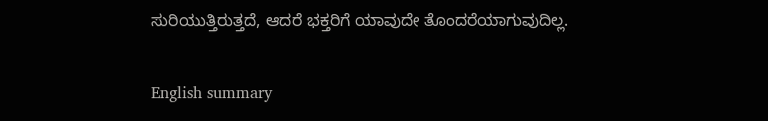ಸುರಿಯುತ್ತಿರುತ್ತದೆ, ಆದರೆ ಭಕ್ತರಿಗೆ ಯಾವುದೇ ತೊಂದರೆಯಾಗುವುದಿಲ್ಲ.

English summary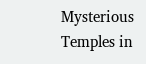Mysterious Temples in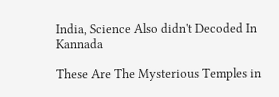India, Science Also didn't Decoded In Kannada

These Are The Mysterious Temples in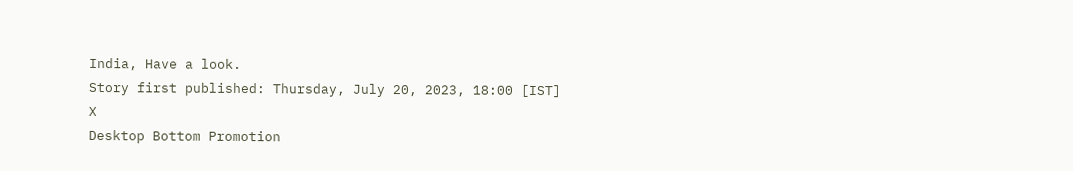India, Have a look.
Story first published: Thursday, July 20, 2023, 18:00 [IST]
X
Desktop Bottom Promotion